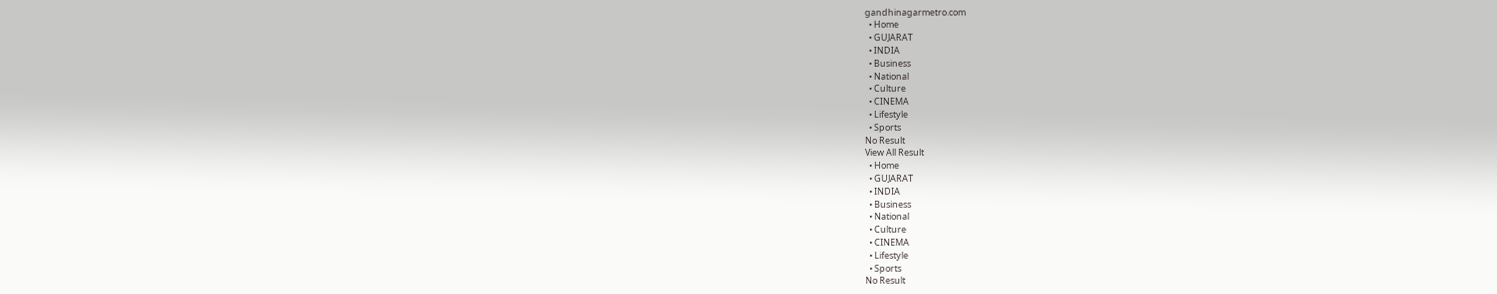gandhinagarmetro.com
  • Home
  • GUJARAT
  • INDIA
  • Business
  • National
  • Culture
  • CINEMA
  • Lifestyle
  • Sports
No Result
View All Result
  • Home
  • GUJARAT
  • INDIA
  • Business
  • National
  • Culture
  • CINEMA
  • Lifestyle
  • Sports
No Result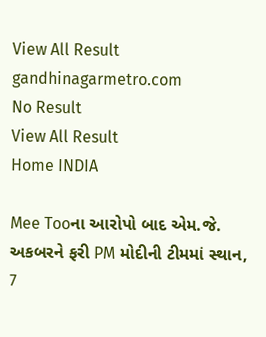View All Result
gandhinagarmetro.com
No Result
View All Result
Home INDIA

Mee Tooના આરોપો બાદ એમ.જે. અકબરને ફરી PM મોદીની ટીમમાં સ્થાન, 7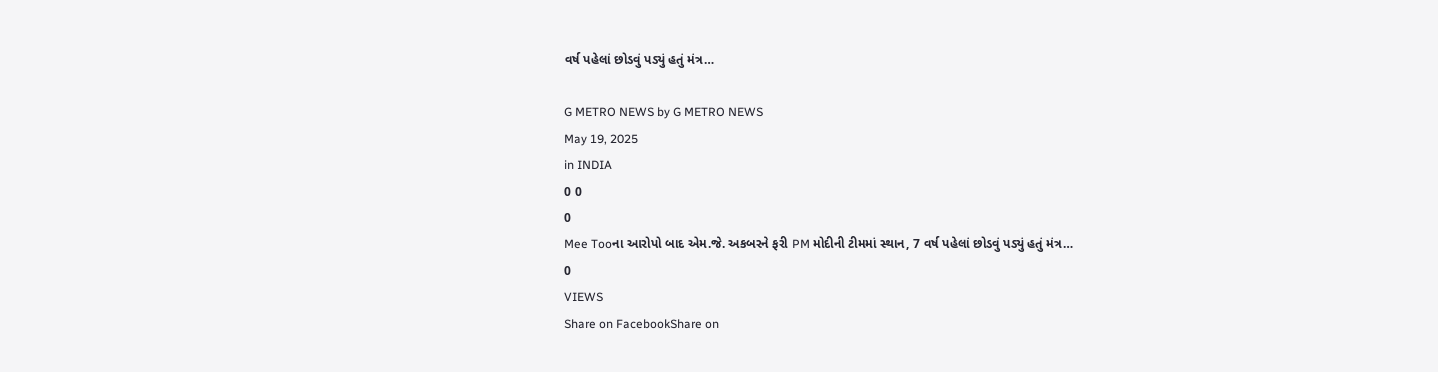વર્ષ પહેલાં છોડવું પડ્યું હતું મંત્ર…

G METRO NEWS by G METRO NEWS
May 19, 2025
in INDIA
0 0
0
Mee Tooના આરોપો બાદ એમ.જે. અકબરને ફરી PM મોદીની ટીમમાં સ્થાન, 7 વર્ષ પહેલાં છોડવું પડ્યું હતું મંત્ર…
0
VIEWS
Share on FacebookShare on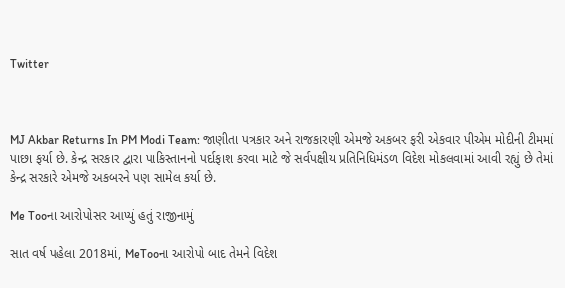Twitter



MJ Akbar Returns In PM Modi Team: જાણીતા પત્રકાર અને રાજકારણી એમજે અકબર ફરી એકવાર પીએમ મોદીની ટીમમાં પાછા ફર્યા છે. કેન્દ્ર સરકાર દ્વારા પાકિસ્તાનનો પર્દાફાશ કરવા માટે જે સર્વપક્ષીય પ્રતિનિધિમંડળ વિદેશ મોકલવામાં આવી રહ્યું છે તેમાં કેન્દ્ર સરકારે એમજે અકબરને પણ સામેલ કર્યા છે.

Me Tooના આરોપોસર આપ્યું હતું રાજીનામું

સાત વર્ષ પહેલા 2018માં, MeTooના આરોપો બાદ તેમને વિદેશ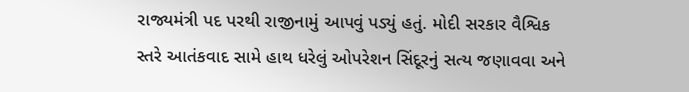રાજ્યમંત્રી પદ પરથી રાજીનામું આપવું પડ્યું હતું. મોદી સરકાર વૈશ્વિક સ્તરે આતંકવાદ સામે હાથ ધરેલું ઓપરેશન સિંદૂરનું સત્ય જણાવવા અને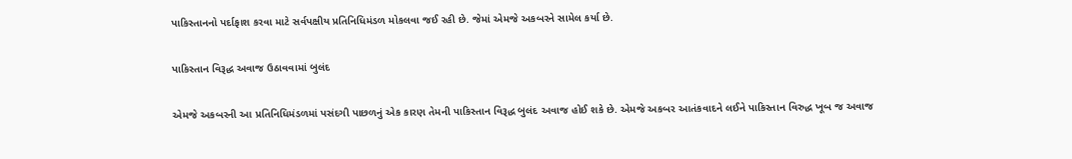પાકિસ્તાનનો પર્દાફાશ કરવા માટે સર્વપક્ષીય પ્રતિનિધિમંડળ મોકલવા જઈ રહી છે. જેમાં એમજે અકબરને સામેલ કર્યા છે.

પાકિસ્તાન વિરૂદ્ધ અવાજ ઉઠાવવામાં બુલંદ

એમજે અકબરની આ પ્રતિનિધિમંડળમાં પસંદગી પાછળનું એક કારણ તેમની પાકિસ્તાન વિરૂદ્ધ બુલંદ અવાજ હોઈ શકે છે. એમજે અકબર આતંકવાદને લઈને પાકિસ્તાન વિરુદ્ધ ખૂબ જ અવાજ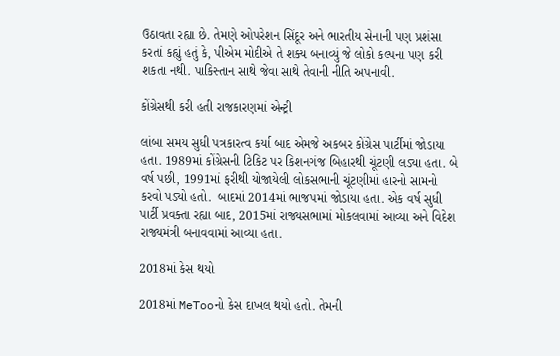ઉઠાવતા રહ્યા છે. તેમણે ઓપરેશન સિંદૂર અને ભારતીય સેનાની પણ પ્રશંસા કરતાં કહ્યું હતું કે, પીએમ મોદીએ તે શક્ય બનાવ્યું જે લોકો કલ્પના પણ કરી શકતા નથી. પાકિસ્તાન સાથે જેવા સાથે તેવાની નીતિ અપનાવી.

કોંગ્રેસથી કરી હતી રાજકારણમાં એન્ટ્રી

લાંબા સમય સુધી પત્રકારત્વ કર્યા બાદ એમજે અકબર કોંગ્રેસ પાર્ટીમાં જોડાયા હતા. 1989માં કોંગ્રેસની ટિકિટ પર કિશનગંજ બિહારથી ચૂંટણી લડ્યા હતા. બે વર્ષ પછી, 1991માં ફરીથી યોજાયેલી લોકસભાની ચૂંટણીમાં હારનો સામનો કરવો પડ્યો હતો.  બાદમાં 2014માં ભાજપમાં જોડાયા હતા. એક વર્ષ સુધી પાર્ટી પ્રવક્તા રહ્યા બાદ, 2015માં રાજ્યસભામાં મોકલવામાં આવ્યા અને વિદેશ રાજ્યમંત્રી બનાવવામાં આવ્યા હતા.

2018માં કેસ થયો

2018માં MeTooનો કેસ દાખલ થયો હતો. તેમની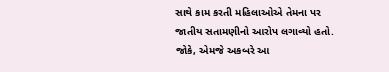સાથે કામ કરતી મહિલાઓએ તેમના પર જાતીય સતામણીનો આરોપ લગાવ્યો હતો. જોકે, એમજે અકબરે આ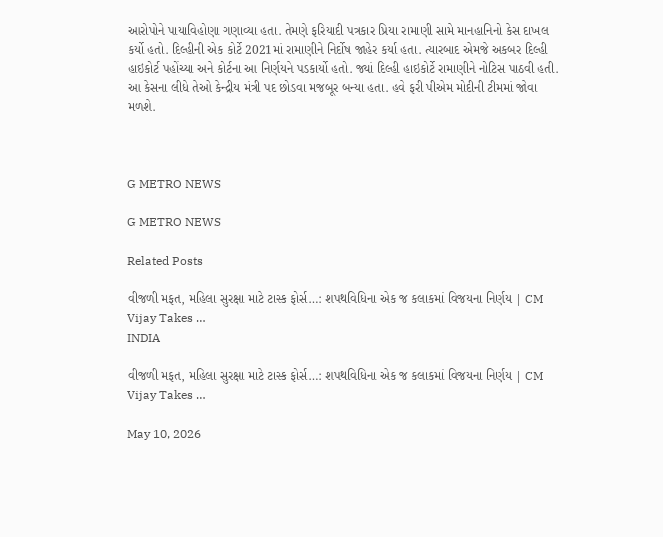આરોપોને પાયાવિહોણા ગણાવ્યા હતા. તેમણે ફરિયાદી પત્રકાર પ્રિયા રામાણી સામે માનહાનિનો કેસ દાખલ કર્યો હતો. દિલ્હીની એક કોર્ટે 2021માં રામાણીને નિર્દોષ જાહેર કર્યા હતા. ત્યારબાદ એમજે અકબર દિલ્હી હાઇકોર્ટ પહોંચ્યા અને કોર્ટના આ નિર્ણયને પડકાર્યો હતો. જ્યાં દિલ્હી હાઇકોર્ટે રામાણીને નોટિસ પાઠવી હતી. આ કેસના લીધે તેઓ કેન્દ્રીય મંત્રી પદ છોડવા મજબૂર બન્યા હતા. હવે ફરી પીએમ મોદીની ટીમમાં જોવા મળશે.



G METRO NEWS

G METRO NEWS

Related Posts

વીજળી મફત, મહિલા સુરક્ષા માટે ટાસ્ક ફોર્સ…: શપથવિધિના એક જ કલાકમાં વિજયના નિર્ણય | CM Vijay Takes …
INDIA

વીજળી મફત, મહિલા સુરક્ષા માટે ટાસ્ક ફોર્સ…: શપથવિધિના એક જ કલાકમાં વિજયના નિર્ણય | CM Vijay Takes …

May 10, 2026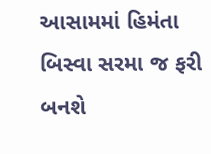આસામમાં હિમંતા બિસ્વા સરમા જ ફરી બનશે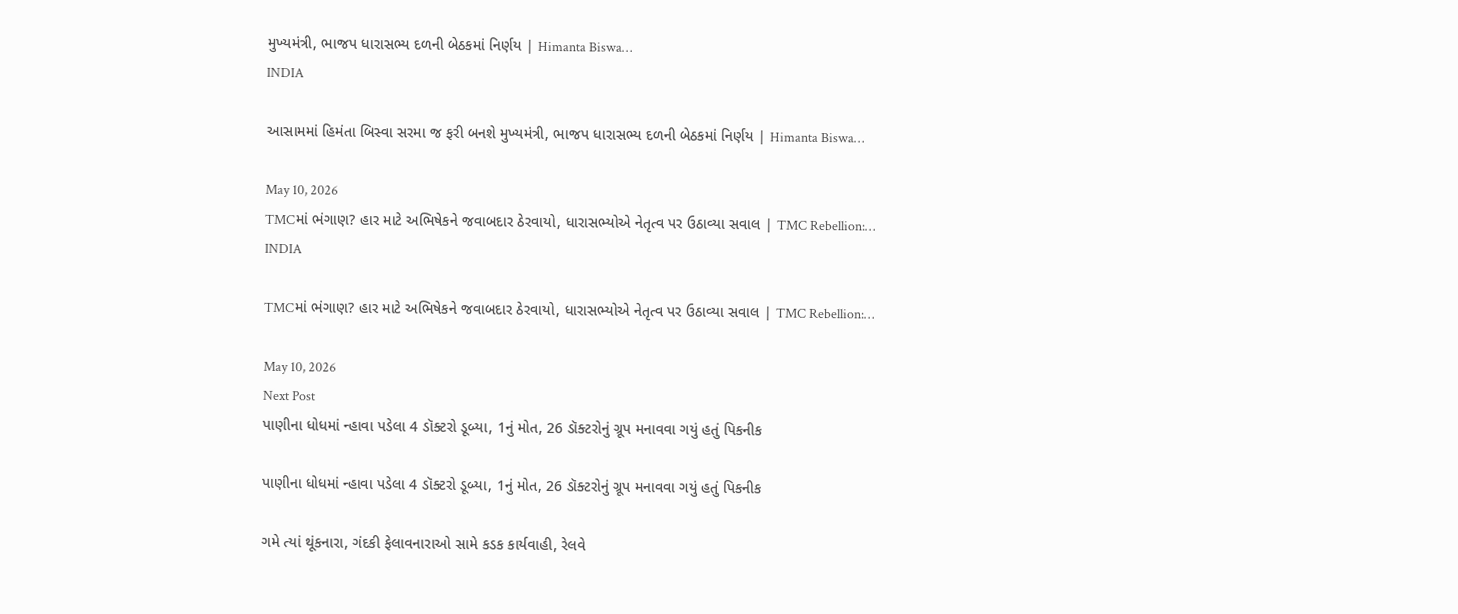મુખ્યમંત્રી, ભાજપ ધારાસભ્ય દળની બેઠકમાં નિર્ણય | Himanta Biswa…
INDIA

આસામમાં હિમંતા બિસ્વા સરમા જ ફરી બનશે મુખ્યમંત્રી, ભાજપ ધારાસભ્ય દળની બેઠકમાં નિર્ણય | Himanta Biswa…

May 10, 2026
TMCમાં ભંગાણ? હાર માટે અભિષેકને જવાબદાર ઠેરવાયો, ધારાસભ્યોએ નેતૃત્વ પર ઉઠાવ્યા સવાલ | TMC Rebellion:…
INDIA

TMCમાં ભંગાણ? હાર માટે અભિષેકને જવાબદાર ઠેરવાયો, ધારાસભ્યોએ નેતૃત્વ પર ઉઠાવ્યા સવાલ | TMC Rebellion:…

May 10, 2026
Next Post
પાણીના ધોધમાં ન્હાવા પડેલા 4 ડૉક્ટરો ડૂબ્યા, 1નું મોત, 26 ડૉક્ટરોનું ગ્રૂપ મનાવવા ગયું હતું પિકનીક

પાણીના ધોધમાં ન્હાવા પડેલા 4 ડૉક્ટરો ડૂબ્યા, 1નું મોત, 26 ડૉક્ટરોનું ગ્રૂપ મનાવવા ગયું હતું પિકનીક

ગમે ત્યાં થૂંકનારા, ગંદકી ફેલાવનારાઓ સામે કડક કાર્યવાહી, રેલવે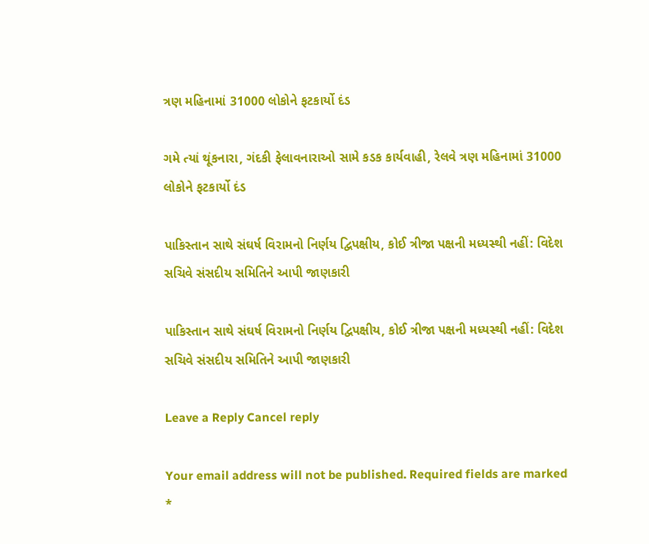ત્રણ મહિનામાં 31000 લોકોને ફટકાર્યો દંડ

ગમે ત્યાં થૂંકનારા, ગંદકી ફેલાવનારાઓ સામે કડક કાર્યવાહી, રેલવે ત્રણ મહિનામાં 31000 લોકોને ફટકાર્યો દંડ

પાકિસ્તાન સાથે સંઘર્ષ વિરામનો નિર્ણય દ્વિપક્ષીય, કોઈ ત્રીજા પક્ષની મધ્યસ્થી નહીં: વિદેશ સચિવે સંસદીય સમિતિને આપી જાણકારી

પાકિસ્તાન સાથે સંઘર્ષ વિરામનો નિર્ણય દ્વિપક્ષીય, કોઈ ત્રીજા પક્ષની મધ્યસ્થી નહીં: વિદેશ સચિવે સંસદીય સમિતિને આપી જાણકારી

Leave a Reply Cancel reply

Your email address will not be published. Required fields are marked *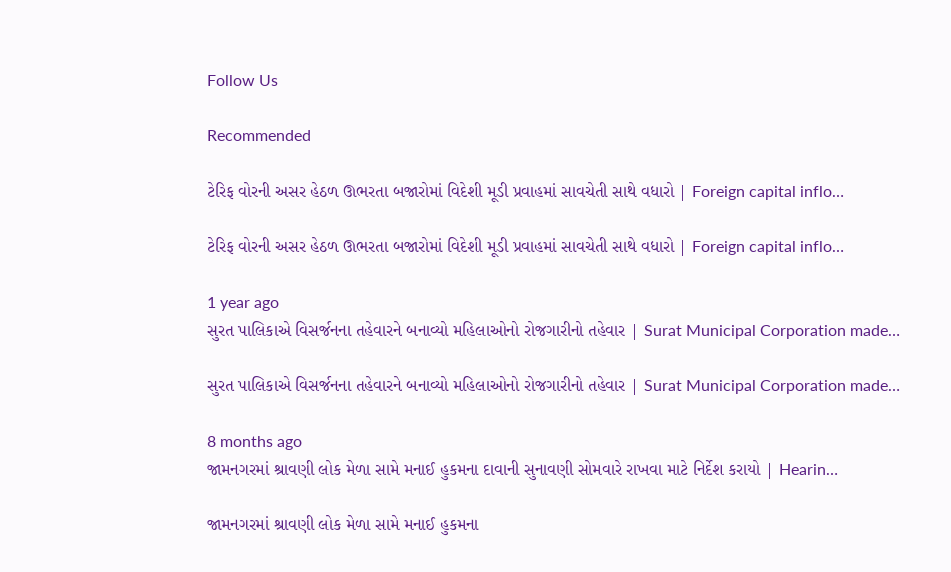Follow Us

Recommended

ટેરિફ વોરની અસર હેઠળ ઊભરતા બજારોમાં વિદેશી મૂડી પ્રવાહમાં સાવચેતી સાથે વધારો | Foreign capital inflo…

ટેરિફ વોરની અસર હેઠળ ઊભરતા બજારોમાં વિદેશી મૂડી પ્રવાહમાં સાવચેતી સાથે વધારો | Foreign capital inflo…

1 year ago
સુરત પાલિકાએ વિસર્જનના તહેવારને બનાવ્યો મહિલાઓનો રોજગારીનો તહેવાર | Surat Municipal Corporation made…

સુરત પાલિકાએ વિસર્જનના તહેવારને બનાવ્યો મહિલાઓનો રોજગારીનો તહેવાર | Surat Municipal Corporation made…

8 months ago
જામનગરમાં શ્રાવણી લોક મેળા સામે મનાઈ હુકમના દાવાની સુનાવણી સોમવારે રાખવા માટે નિર્દેશ કરાયો | Hearin…

જામનગરમાં શ્રાવણી લોક મેળા સામે મનાઈ હુકમના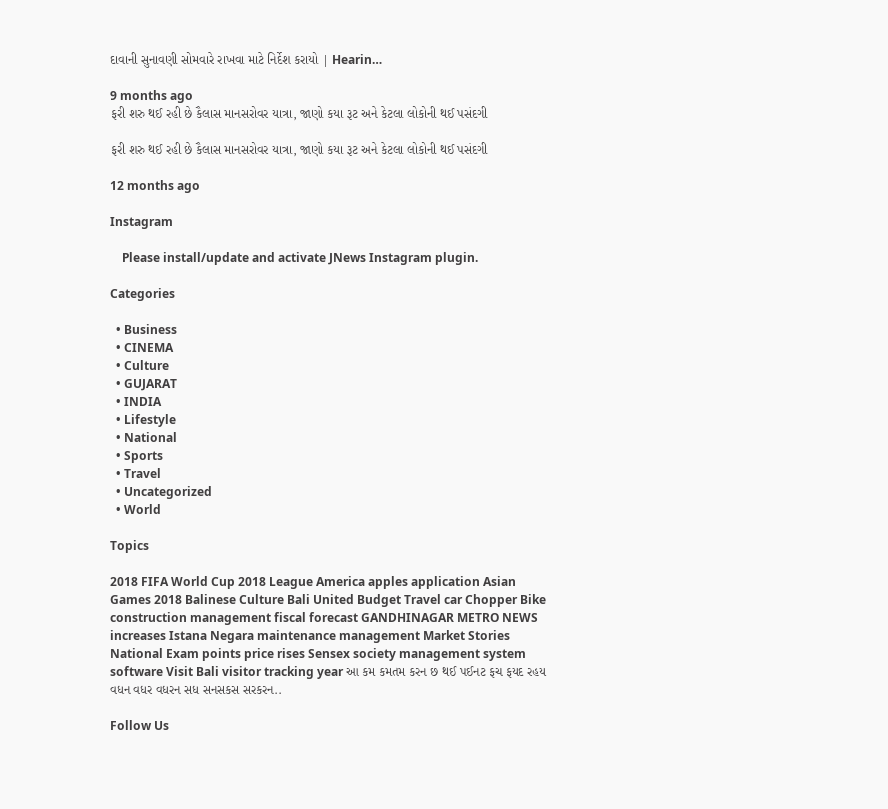દાવાની સુનાવણી સોમવારે રાખવા માટે નિર્દેશ કરાયો | Hearin…

9 months ago
ફરી શરુ થઈ રહી છે કૈલાસ માનસરોવર યાત્રા, જાણો કયા રૂટ અને કેટલા લોકોની થઈ પસંદગી

ફરી શરુ થઈ રહી છે કૈલાસ માનસરોવર યાત્રા, જાણો કયા રૂટ અને કેટલા લોકોની થઈ પસંદગી

12 months ago

Instagram

    Please install/update and activate JNews Instagram plugin.

Categories

  • Business
  • CINEMA
  • Culture
  • GUJARAT
  • INDIA
  • Lifestyle
  • National
  • Sports
  • Travel
  • Uncategorized
  • World

Topics

2018 FIFA World Cup 2018 League America apples application Asian Games 2018 Balinese Culture Bali United Budget Travel car Chopper Bike construction management fiscal forecast GANDHINAGAR METRO NEWS increases Istana Negara maintenance management Market Stories National Exam points price rises Sensex society management system software Visit Bali visitor tracking year આ કમ કમતમ કરન છ થઈ પઈનટ ફચ ફયદ રહય વધન વધર વધરન સધ સનસકસ સરકરન..

Follow Us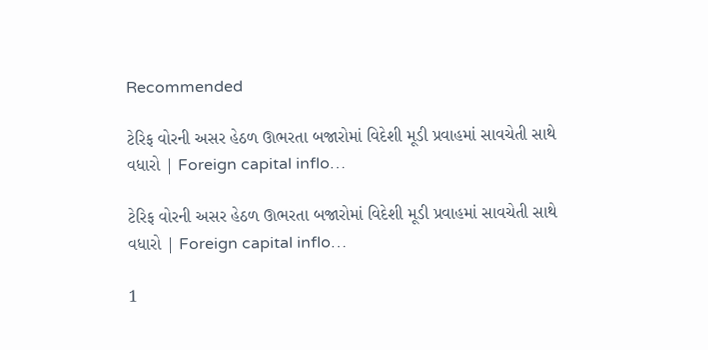Recommended

ટેરિફ વોરની અસર હેઠળ ઊભરતા બજારોમાં વિદેશી મૂડી પ્રવાહમાં સાવચેતી સાથે વધારો | Foreign capital inflo…

ટેરિફ વોરની અસર હેઠળ ઊભરતા બજારોમાં વિદેશી મૂડી પ્રવાહમાં સાવચેતી સાથે વધારો | Foreign capital inflo…

1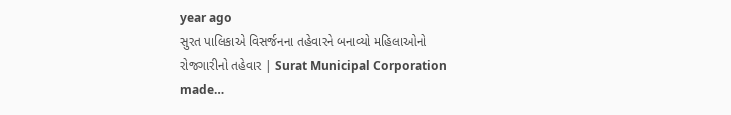year ago
સુરત પાલિકાએ વિસર્જનના તહેવારને બનાવ્યો મહિલાઓનો રોજગારીનો તહેવાર | Surat Municipal Corporation made…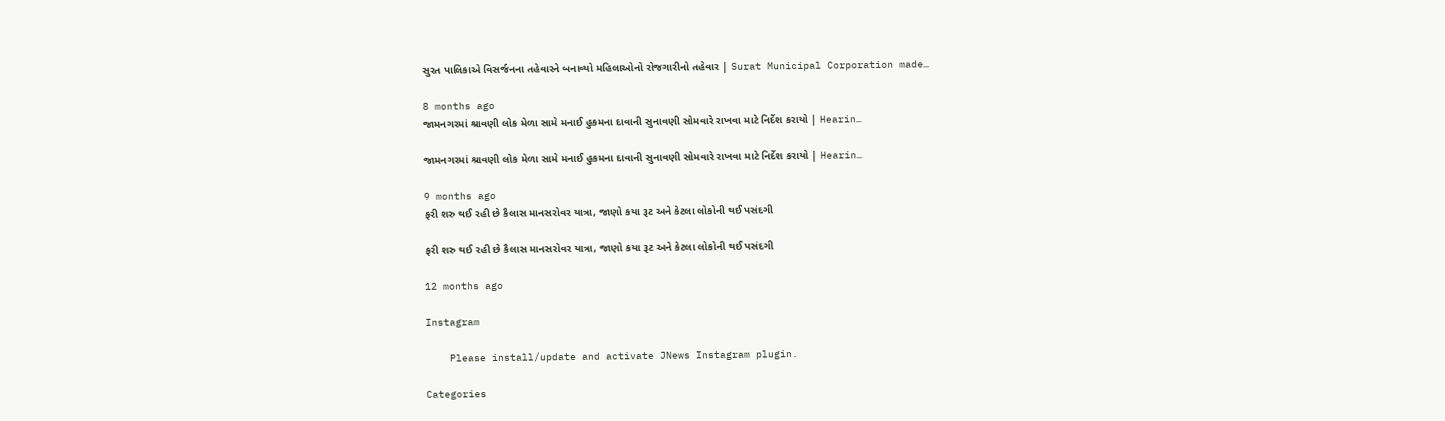સુરત પાલિકાએ વિસર્જનના તહેવારને બનાવ્યો મહિલાઓનો રોજગારીનો તહેવાર | Surat Municipal Corporation made…

8 months ago
જામનગરમાં શ્રાવણી લોક મેળા સામે મનાઈ હુકમના દાવાની સુનાવણી સોમવારે રાખવા માટે નિર્દેશ કરાયો | Hearin…

જામનગરમાં શ્રાવણી લોક મેળા સામે મનાઈ હુકમના દાવાની સુનાવણી સોમવારે રાખવા માટે નિર્દેશ કરાયો | Hearin…

9 months ago
ફરી શરુ થઈ રહી છે કૈલાસ માનસરોવર યાત્રા, જાણો કયા રૂટ અને કેટલા લોકોની થઈ પસંદગી

ફરી શરુ થઈ રહી છે કૈલાસ માનસરોવર યાત્રા, જાણો કયા રૂટ અને કેટલા લોકોની થઈ પસંદગી

12 months ago

Instagram

    Please install/update and activate JNews Instagram plugin.

Categories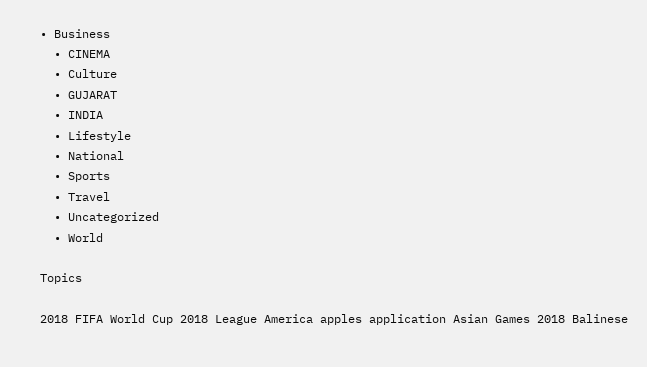• Business
  • CINEMA
  • Culture
  • GUJARAT
  • INDIA
  • Lifestyle
  • National
  • Sports
  • Travel
  • Uncategorized
  • World

Topics

2018 FIFA World Cup 2018 League America apples application Asian Games 2018 Balinese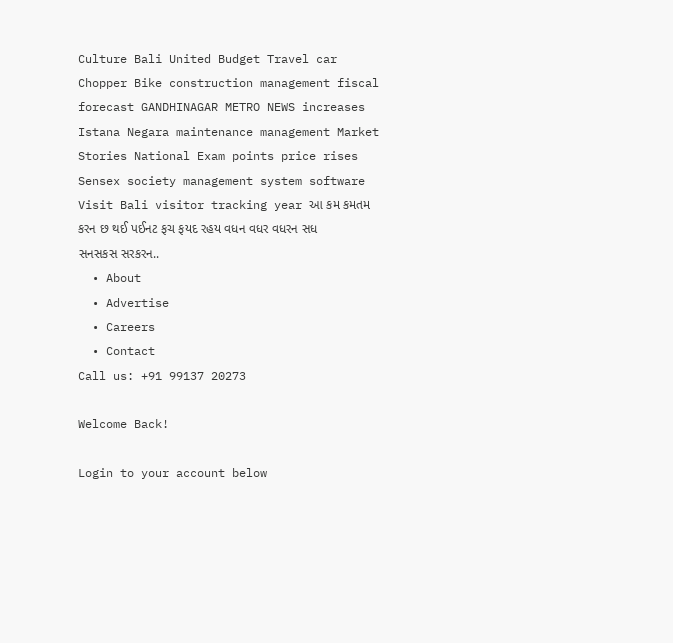Culture Bali United Budget Travel car Chopper Bike construction management fiscal forecast GANDHINAGAR METRO NEWS increases Istana Negara maintenance management Market Stories National Exam points price rises Sensex society management system software Visit Bali visitor tracking year આ કમ કમતમ કરન છ થઈ પઈનટ ફચ ફયદ રહય વધન વધર વધરન સધ સનસકસ સરકરન..
  • About
  • Advertise
  • Careers
  • Contact
Call us: +91 99137 20273

Welcome Back!

Login to your account below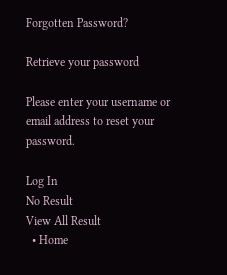Forgotten Password?

Retrieve your password

Please enter your username or email address to reset your password.

Log In
No Result
View All Result
  • Home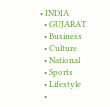• INDIA
  • GUJARAT
  • Business
  • Culture
  • National
  • Sports
  • Lifestyle
  •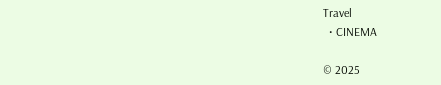Travel
  • CINEMA

© 2025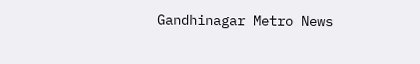Gandhinagar Metro News